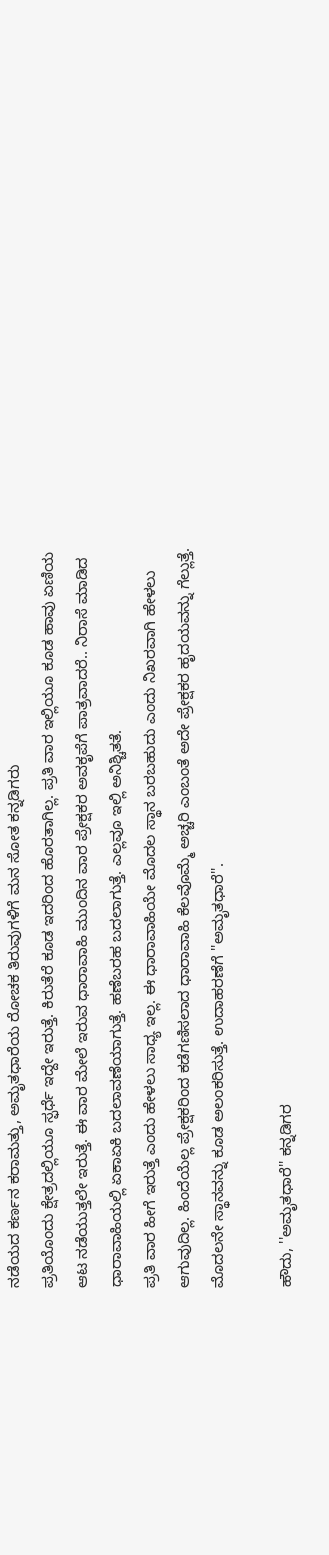ನಡೆಯದ ಕರ್ಣನ ಕರಾಮತ್ತು, ಅಮೃತಧಾರೆಯ ರೋಚಕ ತಿರುವುಗಳಿಗೆ ಮನ ಸೋತ ಕನ್ನಡಿಗರು
ಪ್ರತಿಯೊಂದು ಕ್ಷೇತ್ರದಲ್ಲಿಯೂ ಸ್ಫರ್ಧೆ ಇದ್ದೇ ಇರುತ್ತೆ. ಕಿರುತೆರೆ ಕೂಡ ಇದರಿಂದ ಹೊರತಾಗಿಲ್ಲ. ಪ್ರತಿ ವಾರ ಇಲ್ಲಿಯೂ ಕೂಡ ಹಾವು ಏಣಿಯ ಆಟ ನಡೆಯುತ್ತಲೇ ಇರುತ್ತೆ. ಈ ವಾರ ಮೇಲೆ ಇರುವ ಧಾರಾವಾಹಿ ಮುಂದಿನ ವಾರ ಪ್ರೇಕ್ಷಕರ ಅವಕೃಪೆಗೆ ಪಾತ್ರವಾದರೆ.. ನಿರಾಸೆ ಮಾಡಿದ ಧಾರಾವಾಹಿಯಲ್ಲಿ ಏಕಾಏಕಿ ಬದಲಾವಣೆಯಾಗುತ್ತೆ. ಹಣೆಬರಹ ಬದಲಾಗುತ್ತೆ. ಎಲ್ಲವೂ ಇಲ್ಲಿ ಅನಿಶ್ಚಿತತೆ.
ಪ್ರತಿ ವಾರ ಹೀಗೆ ಇರುತ್ತೆ ಎಂದು ಹೇಳಲು ಸಾಧ್ಯ ಇಲ್ಲ. ಈ ಧಾರಾವಾಹಿಯೇ ಮೊದಲ ಸ್ಥಾನ ಬರಬಹುದು ಎಂದು ನಿಖರವಾಗಿ ಹೇಳಲು ಆಗುವುದಿಲ್ಲ. ಹಿಂದೆಯೆಲ್ಲ ಪ್ರೇಕ್ಷಕರಿಂದ ಕಡೆಗಣಿಸಲಾದ ಧಾರಾವಾಹಿ ಕೆಲವೊಮ್ಮೆ ಅಚ್ಚರಿ ಎಂಬಂತೆ ಅದೇ ಪ್ರೇಕ್ಷಕರ ಹೃದಯವನ್ನು ಗೆಲ್ಲುತ್ತೆ. ಮೊದಲನೇ ಸ್ಥಾನವನ್ನು ಕೂಡ ಅಲಂಕರಿಸುತ್ತೆ. ಉದಾಹರಣೆಗೆ ''ಅಮೃತಧಾರೆ''.

ಹೌದು, ''ಅಮೃತಧಾರೆ'' ಕನ್ನಡಿಗರ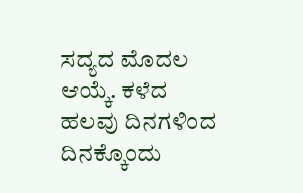ಸದ್ಯದ ಮೊದಲ ಆಯ್ಕೆ. ಕಳೆದ ಹಲವು ದಿನಗಳಿಂದ ದಿನಕ್ಕೊಂದು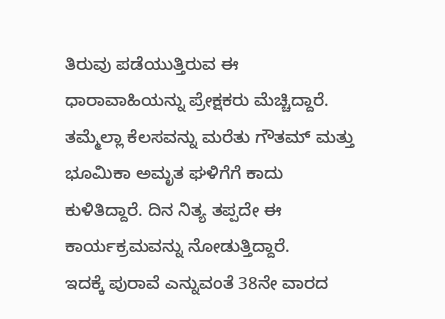ತಿರುವು ಪಡೆಯುತ್ತಿರುವ ಈ ಧಾರಾವಾಹಿಯನ್ನು ಪ್ರೇಕ್ಷಕರು ಮೆಚ್ಚಿದ್ದಾರೆ. ತಮ್ಮೆಲ್ಲಾ ಕೆಲಸವನ್ನು ಮರೆತು ಗೌತಮ್ ಮತ್ತು ಭೂಮಿಕಾ ಅಮೃತ ಘಳಿಗೆಗೆ ಕಾದು ಕುಳಿತಿದ್ದಾರೆ. ದಿನ ನಿತ್ಯ ತಪ್ಪದೇ ಈ ಕಾರ್ಯಕ್ರಮವನ್ನು ನೋಡುತ್ತಿದ್ದಾರೆ.
ಇದಕ್ಕೆ ಪುರಾವೆ ಎನ್ನುವಂತೆ 38ನೇ ವಾರದ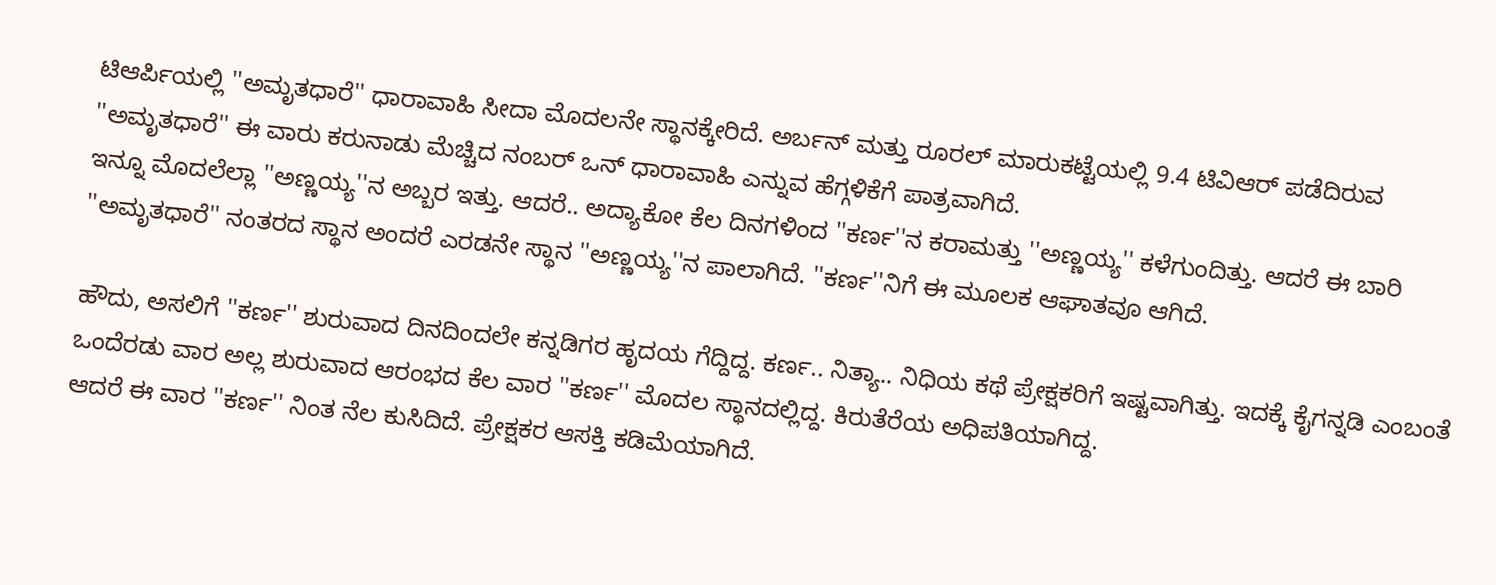ಟಿಆರ್ಪಿಯಲ್ಲಿ ''ಅಮೃತಧಾರೆ'' ಧಾರಾವಾಹಿ ಸೀದಾ ಮೊದಲನೇ ಸ್ಥಾನಕ್ಕೇರಿದೆ. ಅರ್ಬನ್ ಮತ್ತು ರೂರಲ್ ಮಾರುಕಟ್ಟೆಯಲ್ಲಿ 9.4 ಟಿವಿಆರ್ ಪಡೆದಿರುವ ''ಅಮೃತಧಾರೆ'' ಈ ವಾರು ಕರುನಾಡು ಮೆಚ್ಚಿದ ನಂಬರ್ ಒನ್ ಧಾರಾವಾಹಿ ಎನ್ನುವ ಹೆಗ್ಗಳಿಕೆಗೆ ಪಾತ್ರವಾಗಿದೆ.
ಇನ್ನೂ ಮೊದಲೆಲ್ಲಾ ''ಅಣ್ಣಯ್ಯ''ನ ಅಬ್ಬರ ಇತ್ತು. ಆದರೆ.. ಅದ್ಯಾಕೋ ಕೆಲ ದಿನಗಳಿಂದ ''ಕರ್ಣ''ನ ಕರಾಮತ್ತು ''ಅಣ್ಣಯ್ಯ'' ಕಳೆಗುಂದಿತ್ತು. ಆದರೆ ಈ ಬಾರಿ ''ಅಮೃತಧಾರೆ'' ನಂತರದ ಸ್ಥಾನ ಅಂದರೆ ಎರಡನೇ ಸ್ಥಾನ ''ಅಣ್ಣಯ್ಯ''ನ ಪಾಲಾಗಿದೆ. ''ಕರ್ಣ''ನಿಗೆ ಈ ಮೂಲಕ ಆಘಾತವೂ ಆಗಿದೆ.

ಹೌದು, ಅಸಲಿಗೆ ''ಕರ್ಣ'' ಶುರುವಾದ ದಿನದಿಂದಲೇ ಕನ್ನಡಿಗರ ಹೃದಯ ಗೆದ್ದಿದ್ದ. ಕರ್ಣ.. ನಿತ್ಯಾ.. ನಿಧಿಯ ಕಥೆ ಪ್ರೇಕ್ಷಕರಿಗೆ ಇಷ್ಟವಾಗಿತ್ತು. ಇದಕ್ಕೆ ಕೈಗನ್ನಡಿ ಎಂಬಂತೆ ಒಂದೆರಡು ವಾರ ಅಲ್ಲ ಶುರುವಾದ ಆರಂಭದ ಕೆಲ ವಾರ ''ಕರ್ಣ'' ಮೊದಲ ಸ್ಥಾನದಲ್ಲಿದ್ದ. ಕಿರುತೆರೆಯ ಅಧಿಪತಿಯಾಗಿದ್ದ.
ಆದರೆ ಈ ವಾರ ''ಕರ್ಣ'' ನಿಂತ ನೆಲ ಕುಸಿದಿದೆ. ಪ್ರೇಕ್ಷಕರ ಆಸಕ್ತಿ ಕಡಿಮೆಯಾಗಿದೆ.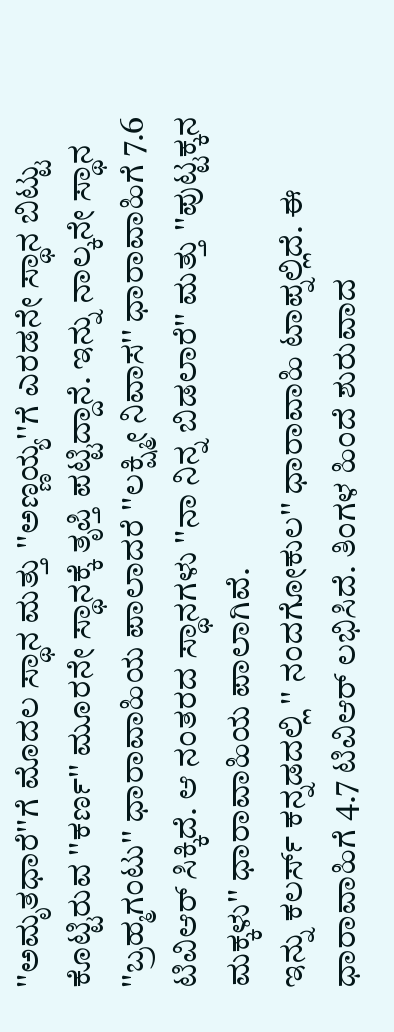''ಅಮೃತಧಾರೆ''ಗೆ ಮೊದಲ ಸ್ಥಾನ ಮತ್ತು ''ಅಣ್ಣಯ್ಯ''ಗೆ ಎರಡನೇ ಸ್ಥಾನ ಬಿಟ್ಟು ಕೊಟ್ಟಿರುವ ''ಕರ್ಣ'' ಮೂರನೇ ಸ್ಥಾನಕ್ಕೆ ತೃಪ್ತಿ ಪಟ್ಟಿದ್ದಾನೆ. ಇನ್ನು ನಾಲ್ಕನೇ ಸ್ಥಾನ ''ಬ್ರಹ್ಮಗಂಟು'' ಧಾರಾವಾಹಿಯ ಪಾಲಾದರೆ ''ಲಕ್ಷ್ಮೀ ನಿವಾಸ'' ಧಾರಾವಾಹಿಗೆ 7.6 ಟಿವಿಆರ್ ಸಿಕ್ಕಿದೆ. ಆ ನಂತರದ ಸ್ಥಾನಗಳು ''ನಾ ನಿನ್ನ ಬಿಡಲಾರೆ'' ಮತ್ತು ''ಪುಟ್ಟಕ್ಕನ ಮಕ್ಕಳು'' ಧಾರಾವಾಹಿಯ ಪಾಲಾಗಿವೆ.
ಇನ್ನು ಕಲರ್ಸ್ ಕನ್ನಡದಲ್ಲಿ '' ನಂದಗೋಕುಲ'' ಧಾರಾವಾಹಿ ಟಾಪ್ನಲ್ಲಿದೆ. ಈ ಧಾರಾವಾಹಿಗೆ 4.7 ಟಿವಿಆರ್ ಲಭಿಸಿದೆ. ತಿಂಗಳ ಹಿಂದೆ ಶುರುವಾದ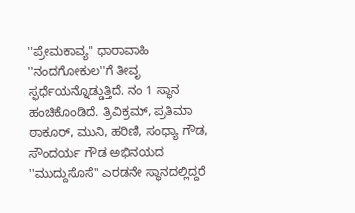''ಪ್ರೇಮಕಾವ್ಯ'' ಧಾರಾವಾಹಿ ''ನಂದಗೋಕುಲ''ಗೆ ತೀವೃ ಸ್ಫರ್ಧೆಯನ್ನೊಡ್ಡುತ್ತಿದೆ. ನಂ 1 ಸ್ಥಾನ ಹಂಚಿಕೊಂಡಿದೆ. ತ್ರಿವಿಕ್ರಮ್, ಪ್ರತಿಮಾ ಠಾಕೂರ್, ಮುನಿ, ಹರಿಣಿ, ಸಂಧ್ಯಾ ಗೌಡ, ಸೌಂದರ್ಯ ಗೌಡ ಅಭಿನಯದ ''ಮುದ್ದುಸೊಸೆ'' ಎರಡನೇ ಸ್ಥಾನದಲ್ಲಿದ್ದರೆ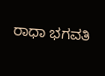ರಾಧಾ ಭಗವತಿ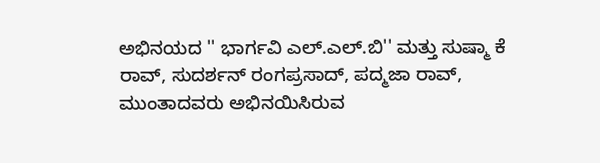ಅಭಿನಯದ '' ಭಾರ್ಗವಿ ಎಲ್.ಎಲ್.ಬಿ'' ಮತ್ತು ಸುಷ್ಮಾ ಕೆ ರಾವ್, ಸುದರ್ಶನ್ ರಂಗಪ್ರಸಾದ್, ಪದ್ಮಜಾ ರಾವ್, ಮುಂತಾದವರು ಅಭಿನಯಿಸಿರುವ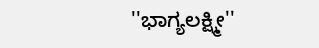''ಭಾಗ್ಯಲಕ್ಷ್ಮೀ''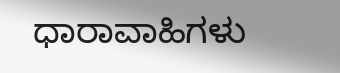ಧಾರಾವಾಹಿಗಳು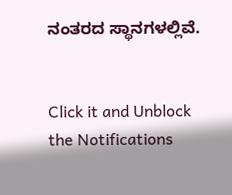ನಂತರದ ಸ್ಥಾನಗಳಲ್ಲಿವೆ.


Click it and Unblock the Notifications